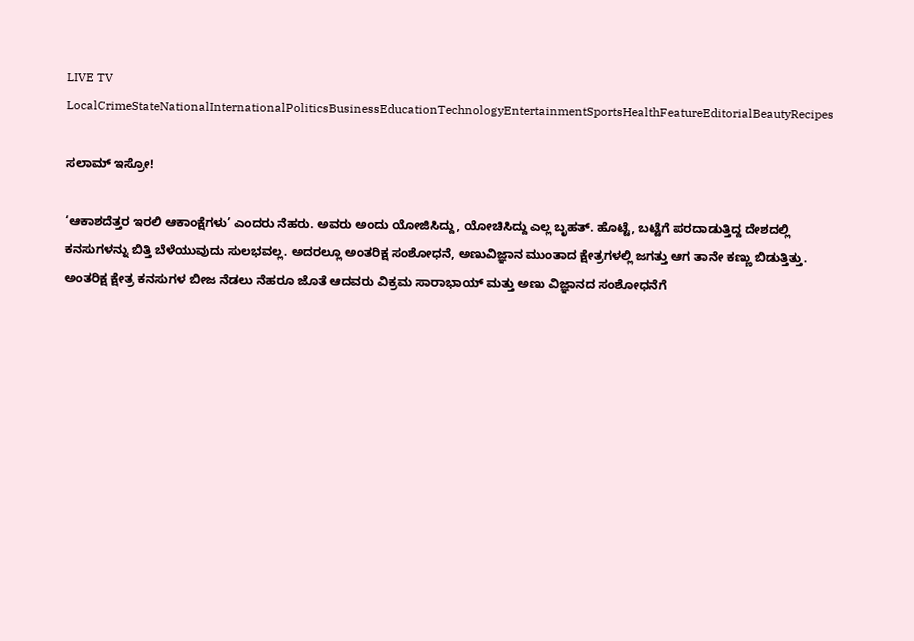LIVE TV LocalCrimeStateNationalInternationalPoliticsBusinessEducationTechnologyEntertainmentSportsHealthFeatureEditorialBeautyRecipes

ಸಲಾಮ್ ಇಸ್ರೋ!

‘ಆಕಾಶದೆತ್ತರ ಇರಲಿ ಆಕಾಂಕ್ಷೆಗಳು’ ಎಂದರು ನೆಹರು. ಅವರು ಅಂದು ಯೋಜಿಸಿದ್ದು, ಯೋಚಿಸಿದ್ದು ಎಲ್ಲ ಬೃಹತ್. ಹೊಟ್ಟೆ, ಬಟ್ಟೆಗೆ ಪರದಾಡುತ್ತಿದ್ದ ದೇಶದಲ್ಲಿ ಕನಸುಗಳನ್ನು ಬಿತ್ತಿ ಬೆಳೆಯುವುದು ಸುಲಭವಲ್ಲ. ಅದರಲ್ಲೂ ಅಂತರಿಕ್ಷ ಸಂಶೋಧನೆ, ಅಣುವಿಜ್ಞಾನ ಮುಂತಾದ ಕ್ಷೇತ್ರಗಳಲ್ಲಿ ಜಗತ್ತು ಆಗ ತಾನೇ ಕಣ್ಣು ಬಿಡುತ್ತಿತ್ತು. ಅಂತರಿಕ್ಷ ಕ್ಷೇತ್ರ ಕನಸುಗಳ ಬೀಜ ನೆಡಲು ನೆಹರೂ ಜೊತೆ ಆದವರು ವಿಕ್ರಮ ಸಾರಾಭಾಯ್ ಮತ್ತು ಅಣು ವಿಜ್ಞಾನದ ಸಂಶೋಧನೆಗೆ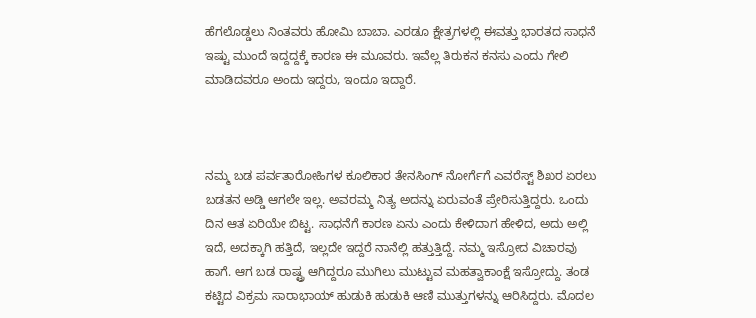ಹೆಗಲೊಡ್ಡಲು ನಿಂತವರು ಹೋಮಿ ಬಾಬಾ. ಎರಡೂ ಕ್ಷೇತ್ರಗಳಲ್ಲಿ ಈವತ್ತು ಭಾರತದ ಸಾಧನೆ ಇಷ್ಟು ಮುಂದೆ ಇದ್ದದ್ದಕ್ಕೆ ಕಾರಣ ಈ ಮೂವರು. ಇವೆಲ್ಲ ತಿರುಕನ ಕನಸು ಎಂದು ಗೇಲಿ ಮಾಡಿದವರೂ ಅಂದು ಇದ್ದರು, ಇಂದೂ ಇದ್ದಾರೆ.



ನಮ್ಮ ಬಡ ಪರ್ವತಾರೋಹಿಗಳ ಕೂಲಿಕಾರ ತೇನಸಿಂಗ್ ನೋರ್ಗೆಗೆ ಎವರೆಸ್ಟ್ ಶಿಖರ ಏರಲು ಬಡತನ ಅಡ್ಡಿ ಆಗಲೇ ಇಲ್ಲ. ಅವರಮ್ಮ ನಿತ್ಯ ಅದನ್ನು ಏರುವಂತೆ ಪ್ರೇರಿಸುತ್ತಿದ್ದರು. ಒಂದು ದಿನ ಆತ ಏರಿಯೇ ಬಿಟ್ಟ. ಸಾಧನೆಗೆ ಕಾರಣ ಏನು ಎಂದು ಕೇಳಿದಾಗ ಹೇಳಿದ, ಅದು ಅಲ್ಲಿ ಇದೆ, ಅದಕ್ಕಾಗಿ ಹತ್ತಿದೆ, ಇಲ್ಲದೇ ಇದ್ದರೆ ನಾನೆಲ್ಲಿ ಹತ್ತುತ್ತಿದ್ದೆ. ನಮ್ಮ ಇಸ್ರೋದ ವಿಚಾರವು ಹಾಗೆ. ಆಗ ಬಡ ರಾಷ್ಟ್ರ ಆಗಿದ್ದರೂ ಮುಗಿಲು ಮುಟ್ಟುವ ಮಹತ್ವಾಕಾಂಕ್ಷೆ ಇಸ್ರೋದ್ದು. ತಂಡ ಕಟ್ಟಿದ ವಿಕ್ರಮ ಸಾರಾಭಾಯ್ ಹುಡುಕಿ ಹುಡುಕಿ ಆಣಿ ಮುತ್ತುಗಳನ್ನು ಆರಿಸಿದ್ದರು. ಮೊದಲ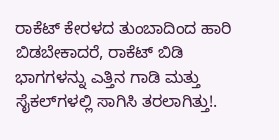ರಾಕೆಟ್ ಕೇರಳದ ತುಂಬಾದಿಂದ ಹಾರಿ ಬಿಡಬೇಕಾದರೆ, ರಾಕೆಟ್ ಬಿಡಿ ಭಾಗಗಳನ್ನು ಎತ್ತಿನ ಗಾಡಿ ಮತ್ತು ಸೈಕಲ್‍ಗಳಲ್ಲಿ ಸಾಗಿಸಿ ತರಲಾಗಿತ್ತು!.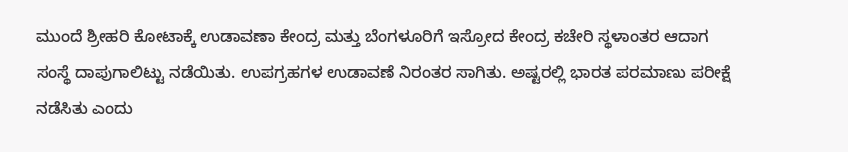ಮುಂದೆ ಶ್ರೀಹರಿ ಕೋಟಾಕ್ಕೆ ಉಡಾವಣಾ ಕೇಂದ್ರ ಮತ್ತು ಬೆಂಗಳೂರಿಗೆ ಇಸ್ರೋದ ಕೇಂದ್ರ ಕಚೇರಿ ಸ್ಥಳಾಂತರ ಆದಾಗ ಸಂಸ್ಥೆ ದಾಪುಗಾಲಿಟ್ಟು ನಡೆಯಿತು. ಉಪಗ್ರಹಗಳ ಉಡಾವಣೆ ನಿರಂತರ ಸಾಗಿತು. ಅಷ್ಟರಲ್ಲಿ ಭಾರತ ಪರಮಾಣು ಪರೀಕ್ಷೆ ನಡೆಸಿತು ಎಂದು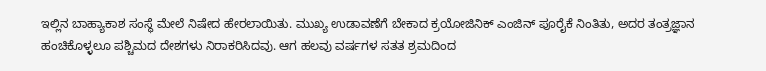ಇಲ್ಲಿನ ಬಾಹ್ಯಾಕಾಶ ಸಂಸ್ಥೆ ಮೇಲೆ ನಿಷೇದ ಹೇರಲಾಯಿತು. ಮುಖ್ಯ ಉಡಾವಣೆಗೆ ಬೇಕಾದ ಕ್ರಯೋಜಿನಿಕ್ ಎಂಜಿನ್ ಪೂರೈಕೆ ನಿಂತಿತು, ಅದರ ತಂತ್ರಜ್ಞಾನ ಹಂಚಿಕೊಳ್ಳಲೂ ಪಶ್ಚಿಮದ ದೇಶಗಳು ನಿರಾಕರಿಸಿದವು. ಆಗ ಹಲವು ವರ್ಷಗಳ ಸತತ ಶ್ರಮದಿಂದ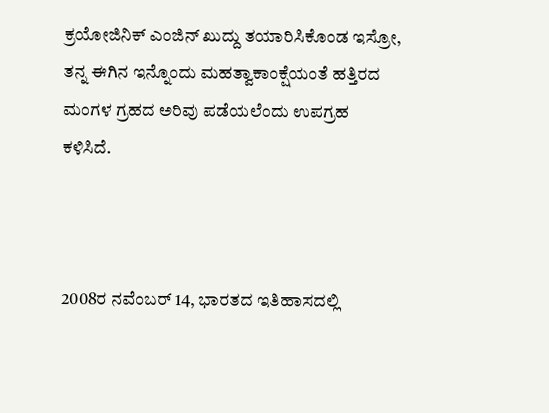ಕ್ರಯೋಜಿನಿಕ್ ಎಂಜಿನ್ ಖುದ್ದು ತಯಾರಿಸಿಕೊಂಡ ಇಸ್ರೋ, ತನ್ನ ಈಗಿನ ಇನ್ನೊಂದು ಮಹತ್ವಾಕಾಂಕ್ಷೆಯಂತೆ ಹತ್ತಿರದ ಮಂಗಳ ಗ್ರಹದ ಅರಿವು ಪಡೆಯಲೆಂದು ಉಪಗ್ರಹ ಕಳಿಸಿದೆ.



2008ರ ನವೆಂಬರ್ 14, ಭಾರತದ ಇತಿಹಾಸದಲ್ಲಿ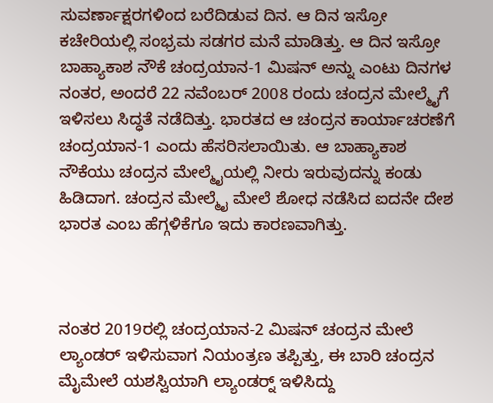ಸುವರ್ಣಾಕ್ಷರಗಳಿಂದ ಬರೆದಿಡುವ ದಿನ. ಆ ದಿನ ಇಸ್ರೋ ಕಚೇರಿಯಲ್ಲಿ ಸಂಭ್ರಮ ಸಡಗರ ಮನೆ ಮಾಡಿತ್ತು. ಆ ದಿನ ಇಸ್ರೋ ಬಾಹ್ಯಾಕಾಶ ನೌಕೆ ಚಂದ್ರಯಾನ-1 ಮಿಷನ್ ಅನ್ನು ಎಂಟು ದಿನಗಳ ನಂತರ, ಅಂದರೆ 22 ನವೆಂಬರ್ 2008 ರಂದು ಚಂದ್ರನ ಮೇಲ್ಮೈಗೆ ಇಳಿಸಲು ಸಿದ್ಧತೆ ನಡೆದಿತ್ತು. ಭಾರತದ ಆ ಚಂದ್ರನ ಕಾರ್ಯಾಚರಣೆಗೆ ಚಂದ್ರಯಾನ-1 ಎಂದು ಹೆಸರಿಸಲಾಯಿತು. ಆ ಬಾಹ್ಯಾಕಾಶ ನೌಕೆಯು ಚಂದ್ರನ ಮೇಲ್ಮೈಯಲ್ಲಿ ನೀರು ಇರುವುದನ್ನು ಕಂಡು ಹಿಡಿದಾಗ. ಚಂದ್ರನ ಮೇಲ್ಮೈ ಮೇಲೆ ಶೋಧ ನಡೆಸಿದ ಐದನೇ ದೇಶ ಭಾರತ ಎಂಬ ಹೆಗ್ಗಳಿಕೆಗೂ ಇದು ಕಾರಣವಾಗಿತ್ತು.



ನಂತರ 2019ರಲ್ಲಿ ಚಂದ್ರಯಾನ-2 ಮಿಷನ್ ಚಂದ್ರನ ಮೇಲೆ ಲ್ಯಾಂಡರ್ ಇಳಿಸುವಾಗ ನಿಯಂತ್ರಣ ತಪ್ಪಿತ್ತು, ಈ ಬಾರಿ ಚಂದ್ರನ ಮೈಮೇಲೆ ಯಶಸ್ವಿಯಾಗಿ ಲ್ಯಾಂಡರ್‍ನ್ ಇಳಿಸಿದ್ದು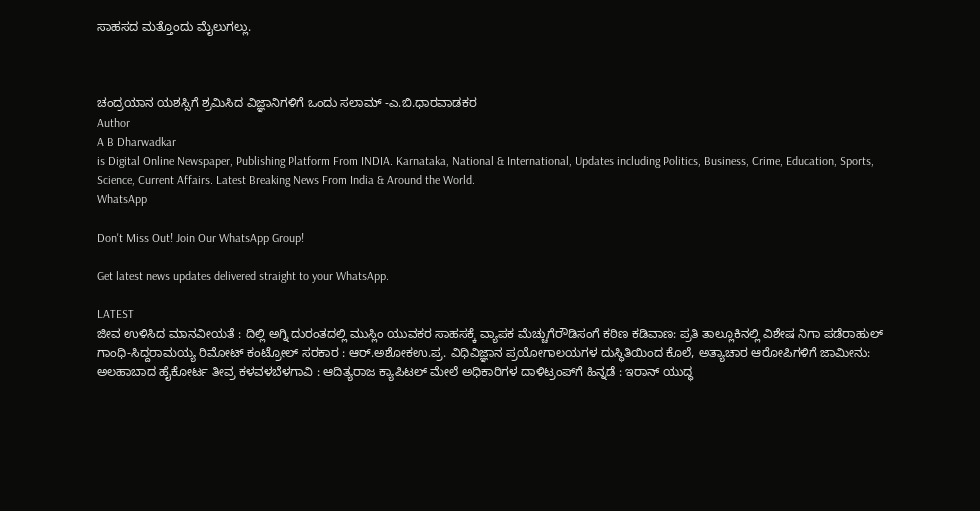ಸಾಹಸದ ಮತ್ತೊಂದು ಮೈಲುಗಲ್ಲು.



ಚಂದ್ರಯಾನ ಯಶಸ್ಸಿಗೆ ಶ್ರಮಿಸಿದ ವಿಜ್ಞಾನಿಗಳಿಗೆ ಒಂದು ಸಲಾಮ್ -ಎ.ಬಿ.ಧಾರವಾಡಕರ
Author
A B Dharwadkar
is Digital Online Newspaper, Publishing Platform From INDIA. Karnataka, National & International, Updates including Politics, Business, Crime, Education, Sports, Science, Current Affairs. Latest Breaking News From India & Around the World.
WhatsApp

Don't Miss Out! Join Our WhatsApp Group!

Get latest news updates delivered straight to your WhatsApp.

LATEST
ಜೀವ ಉಳಿಸಿದ ಮಾನವೀಯತೆ : ದಿಲ್ಲಿ ಅಗ್ನಿ ದುರಂತದಲ್ಲಿ ಮುಸ್ಲಿಂ ಯುವಕರ ಸಾಹಸಕ್ಕೆ ವ್ಯಾಪಕ ಮೆಚ್ಚುಗೆರೌಡಿಸಂಗೆ ಕಠಿಣ ಕಡಿವಾಣ: ಪ್ರತಿ ತಾಲ್ಲೂಕಿನಲ್ಲಿ ವಿಶೇಷ ನಿಗಾ ಪಡೆರಾಹುಲ್‌ ಗಾಂಧಿ-ಸಿದ್ದರಾಮಯ್ಯ ರಿಮೋಟ್‌ ಕಂಟ್ರೋಲ್‌ ಸರಕಾರ : ಆರ್‌.ಅಶೋಕಉ.ಪ್ರ. ವಿಧಿವಿಜ್ಞಾನ ಪ್ರಯೋಗಾಲಯಗಳ ದುಸ್ಥಿತಿಯಿಂದ ಕೊಲೆ, ಅತ್ಯಾಚಾರ ಆರೋಪಿಗಳಿಗೆ ಜಾಮೀನು: ಅಲಹಾಬಾದ ಹೈಕೋರ್ಟ ತೀವ್ರ ಕಳವಳಬೆಳಗಾವಿ : ಆದಿತ್ಯರಾಜ ಕ್ಯಾಪಿಟಲ್ ಮೇಲೆ ಅಧಿಕಾರಿಗಳ ದಾಳಿಟ್ರಂಪ್‌ಗೆ ಹಿನ್ನಡೆ : ಇರಾನ್ ಯುದ್ಧ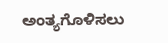ಅಂತ್ಯಗೊಳಿಸಲು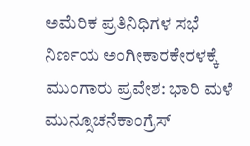ಅಮೆರಿಕ ಪ್ರತಿನಿಧಿಗಳ ಸಭೆ ನಿರ್ಣಯ ಅಂಗೀಕಾರಕೇರಳಕ್ಕೆ ಮುಂಗಾರು ಪ್ರವೇಶ: ಭಾರಿ ಮಳೆ ಮುನ್ಸೂಚನೆಕಾಂಗ್ರೆಸ್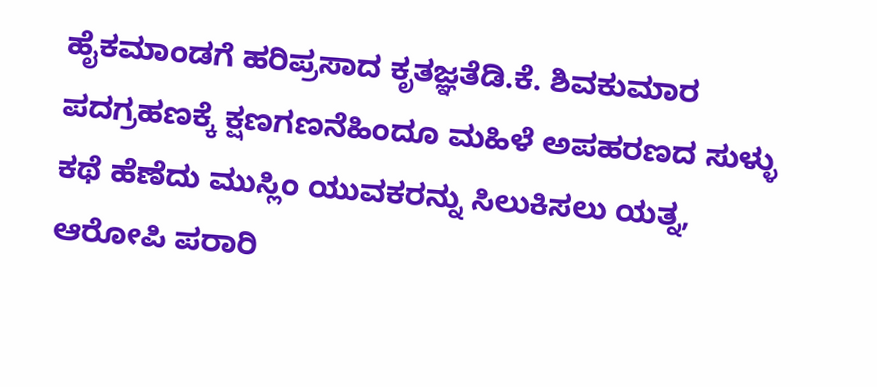ಹೈಕಮಾಂಡಗೆ ಹರಿಪ್ರಸಾದ ಕೃತಜ್ಞತೆಡಿ.ಕೆ. ಶಿವಕುಮಾರ ಪದಗ್ರಹಣಕ್ಕೆ ಕ್ಷಣಗಣನೆಹಿಂದೂ ಮಹಿಳೆ ಅಪಹರಣದ ಸುಳ್ಳು ಕಥೆ ಹೆಣೆದು ಮುಸ್ಲಿಂ ಯುವಕರನ್ನು ಸಿಲುಕಿಸಲು ಯತ್ನ, ಆರೋಪಿ ಪರಾರಿ